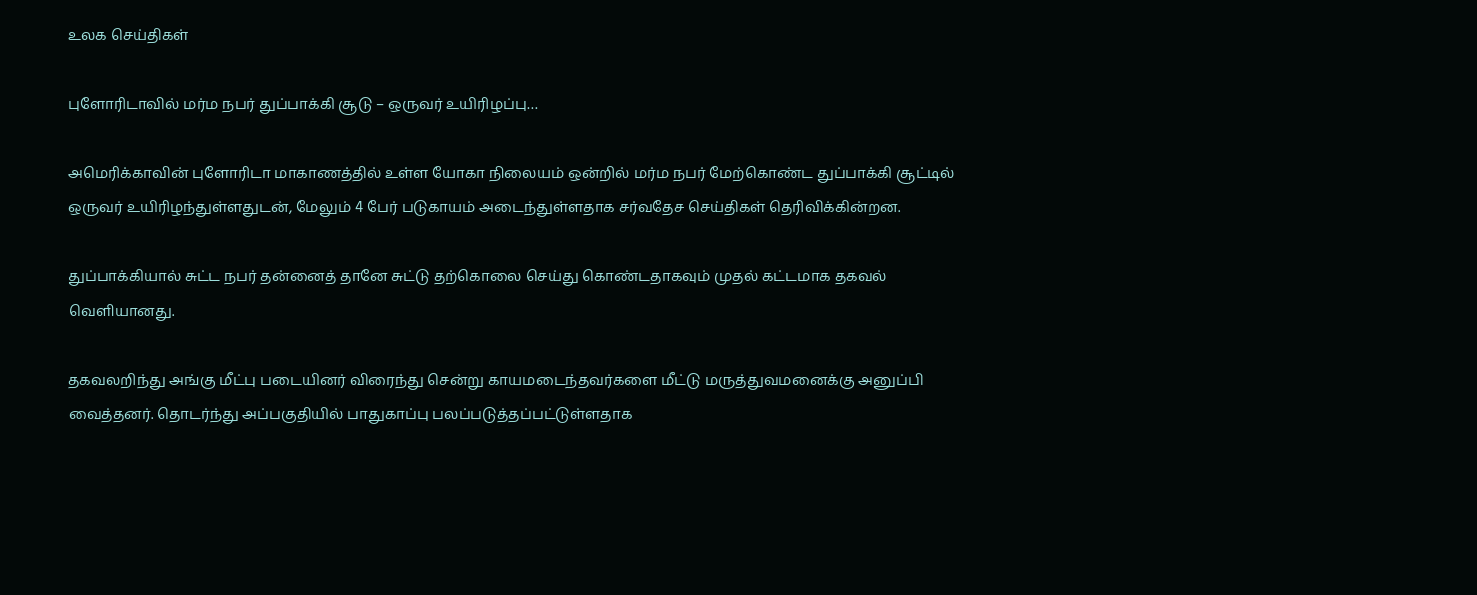உலக செய்திகள்

புளோரிடாவில் மர்ம நபர் துப்பாக்கி சூடு – ஒருவர் உயிரிழப்பு…

அமெரிக்காவின் புளோரிடா மாகாணத்தில் உள்ள யோகா நிலையம் ஒன்றில் மர்ம நபர் மேற்கொண்ட துப்பாக்கி சூட்டில் ஒருவர் உயிரிழந்துள்ளதுடன், மேலும் 4 பேர் படுகாயம் அடைந்துள்ளதாக சர்வதேச செய்திகள் தெரிவிக்கின்றன.

துப்பாக்கியால் சுட்ட நபர் தன்னைத் தானே சுட்டு தற்கொலை செய்து கொண்டதாகவும் முதல் கட்டமாக தகவல் வெளியானது.

தகவலறிந்து அங்கு மீட்பு படையினர் விரைந்து சென்று காயமடைந்தவர்களை மீட்டு மருத்துவமனைக்கு அனுப்பி வைத்தனர். தொடர்ந்து அப்பகுதியில் பாதுகாப்பு பலப்படுத்தப்பட்டுள்ளதாக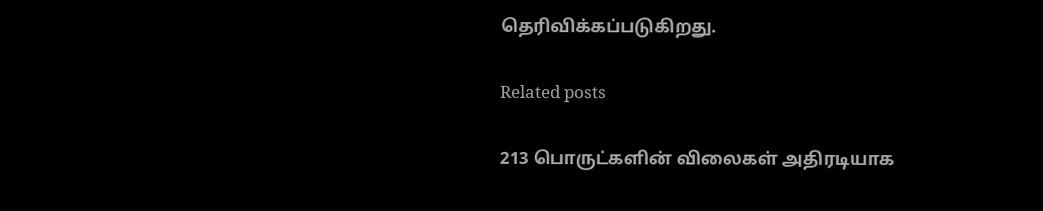தெரிவிக்கப்படுகிறது.

Related posts

213 பொருட்களின் விலைகள் அதிரடியாக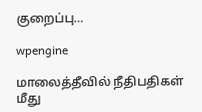குறைப்பு…

wpengine

மாலைத்தீவில் நீதிபதிகள் மீது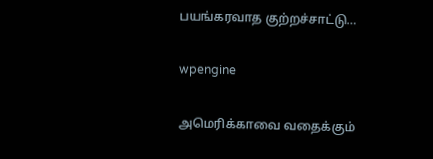பயங்கரவாத குற்றச்சாட்டு…

wpengine

அமெரிக்காவை வதைக்கும்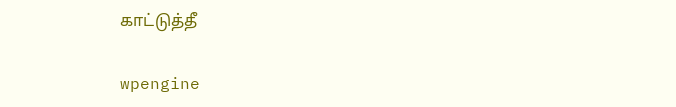காட்டுத்தீ

wpengine